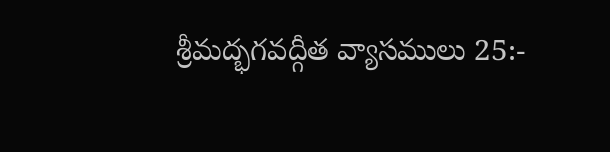శ్రీమద్భగవద్గీత వ్యాసములు 25:-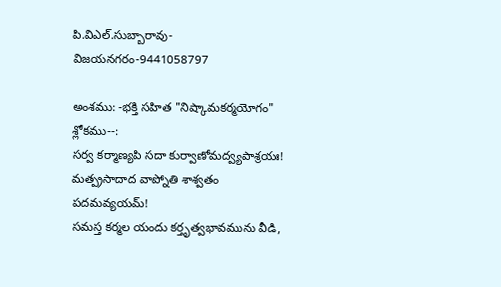పి.విఎల్.సుబ్బారావు-విజయనగరం-9441058797

అంశము: -భక్తి సహిత "నిష్కామకర్మయోగం"
శ్లోకము--:
సర్వ కర్మాణ్యపి సదా కుర్వాణోమద్వ్యపాశ్రయః!
మత్ప్రసాదాద వాప్నోతి శాశ్వతం పదమవ్యయమ్!
సమస్త కర్మల యందు కర్తృత్వభావమును వీడి,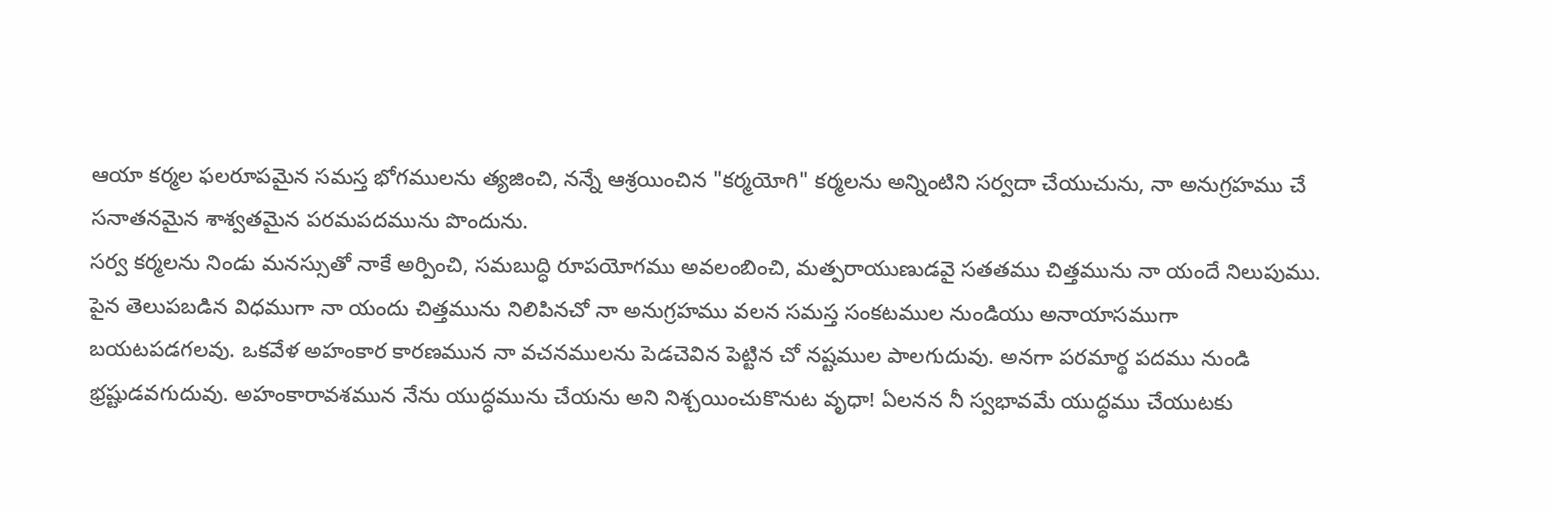ఆయా కర్మల ఫలరూపమైన సమస్త భోగములను త్యజించి, నన్నే ఆశ్రయించిన "కర్మయోగి" కర్మలను అన్నింటిని సర్వదా చేయుచును, నా అనుగ్రహము చే సనాతనమైన శాశ్వతమైన పరమపదమును పొందును.
సర్వ కర్మలను నిండు మనస్సుతో నాకే అర్పించి, సమబుద్ధి రూపయోగము అవలంబించి, మత్పరాయుణుడవై సతతము చిత్తమును నా యందే నిలుపుము.
పైన తెలుపబడిన విధముగా నా యందు చిత్తమును నిలిపినచో నా అనుగ్రహము వలన సమస్త సంకటముల నుండియు అనాయాసముగా బయటపడగలవు. ఒకవేళ అహంకార కారణమున నా వచనములను పెడచెవిన పెట్టిన చో నష్టముల పాలగుదువు. అనగా పరమార్థ పదము నుండి భ్రష్టుడవగుదువు. అహంకారావశమున నేను యుద్ధమును చేయను అని నిశ్చయించుకొనుట వృధా! ఏలనన నీ స్వభావమే యుద్ధము చేయుటకు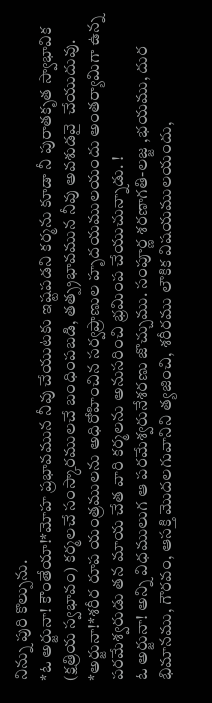నిన్ను పురి కొల్పును.
*ఓ అర్జునా! కౌంతేయా!*మోహ ప్రభావమున నీవు చేయుటకు ఇష్టపడని కర్మను కూడా నీ పురాతకృత స్వాభావిక (క్షత్రియ స్వభావం) కర్మలచే సంస్కారములచే బంధింపబడి, తత్ప్రభావమున నీవు అవశుడవై  చేయుదువు.
*అర్జునా!*శరీర రూప యంత్రములను అధిరోహించిన సర్వప్రాణుల హృదయములయందు అంతర్యామిగా ఉన్న పరమేశ్వరుడు తన మాయ చేత వారి కర్మలను అనుసరించి భ్రమింప చేయుచున్నాడు. !
ఓ అర్జునా! అన్ని విధములుగ ఆ పరమేశ్వరునేశరణు జొచ్చుము. సంపూర్ణ శరణాగతి-లజ్జ ,భయము, దుర భిమానము, గౌరవం, ఆసక్తి మొదలగువానిని త్యజించి, శరీరము లౌకిక విషయములయందు,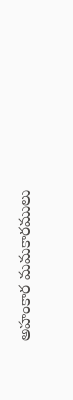అహంకార మమకారములు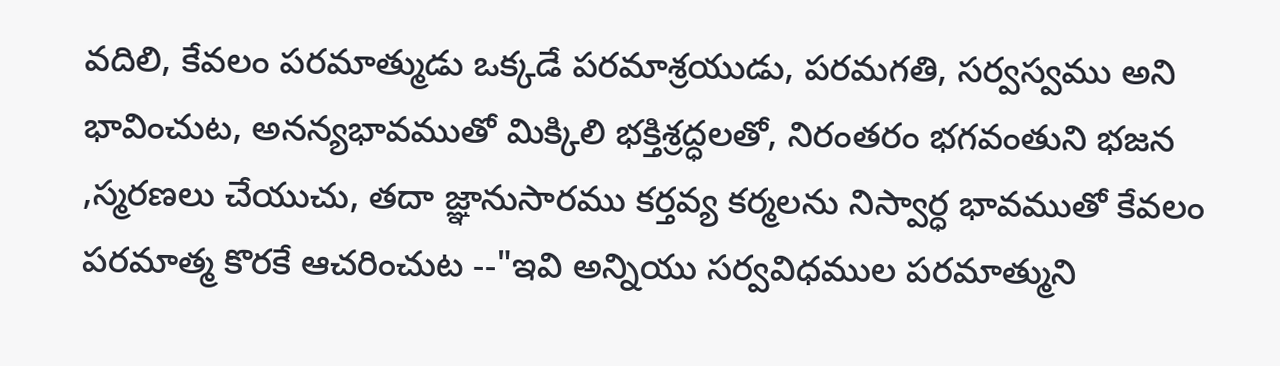వదిలి, కేవలం పరమాత్ముడు ఒక్కడే పరమాశ్రయుడు, పరమగతి, సర్వస్వము అని భావించుట, అనన్యభావముతో మిక్కిలి భక్తిశ్రద్ధలతో, నిరంతరం భగవంతుని భజన ,స్మరణలు చేయుచు, తదా జ్ఞానుసారము కర్తవ్య కర్మలను నిస్వార్ధ భావముతో కేవలం పరమాత్మ కొరకే ఆచరించుట --"ఇవి అన్నియు సర్వవిధముల పరమాత్ముని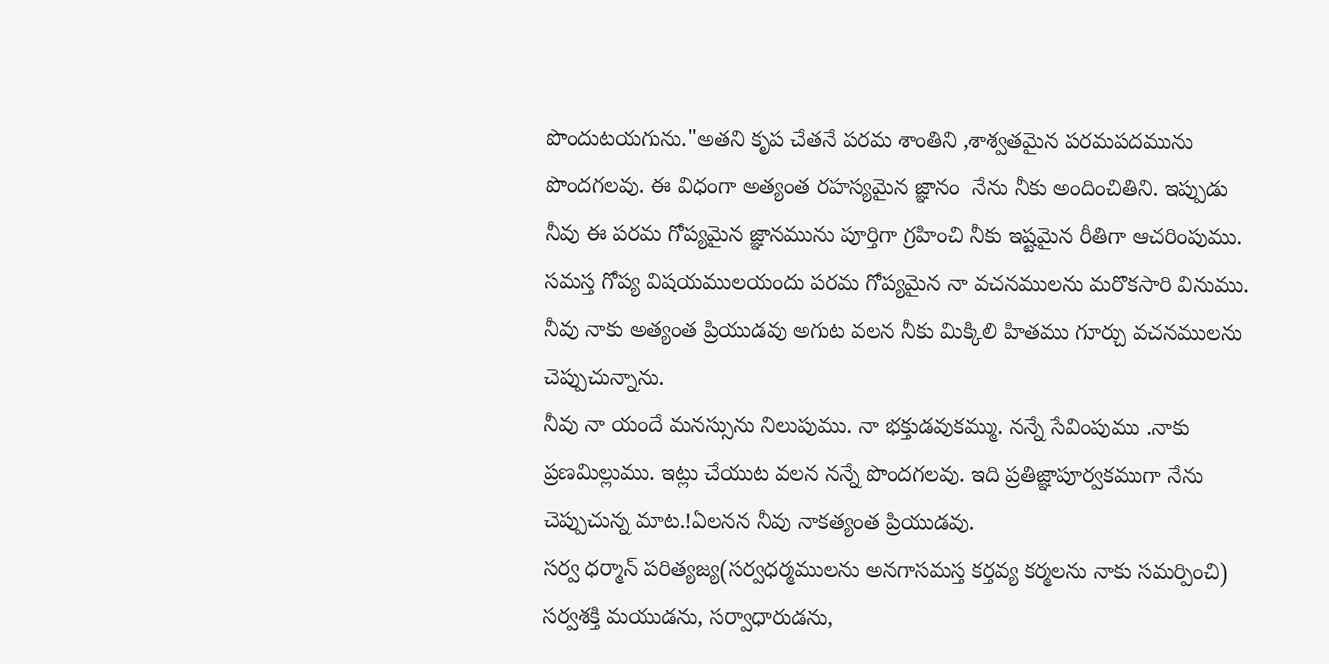పొందుటయగును."అతని కృప చేతనే పరమ శాంతిని ,శాశ్వతమైన పరమపదమును పొందగలవు. ఈ విధంగా అత్యంత రహస్యమైన జ్ఞానం  నేను నీకు అందించితిని. ఇప్పుడు నీవు ఈ పరమ గోప్యమైన జ్ఞానమును పూర్తిగా గ్రహించి నీకు ఇష్టమైన రీతిగా ఆచరింపుము.
సమస్త గోప్య విషయములయందు పరమ గోప్యమైన నా వచనములను మరొకసారి వినుము. నీవు నాకు అత్యంత ప్రియుడవు అగుట వలన నీకు మిక్కిలి హితము గూర్చు వచనములను చెప్పుచున్నాను.
నీవు నా యందే మనస్సును నిలుపుము. నా భక్తుడవుకమ్ము. నన్నే సేవింపుము .నాకు ప్రణమిల్లుము. ఇట్లు చేయుట వలన నన్నే పొందగలవు. ఇది ప్రతిజ్ఞాపూర్వకముగా నేను చెప్పుచున్న మాట.!ఏలనన నీవు నాకత్యంత ప్రియుడవు.
సర్వ ధర్మాన్ పరిత్యజ్య(సర్వధర్మములను అనగాసమస్త కర్తవ్య కర్మలను నాకు సమర్పించి) సర్వశక్తి మయుడను, సర్వాధారుడను,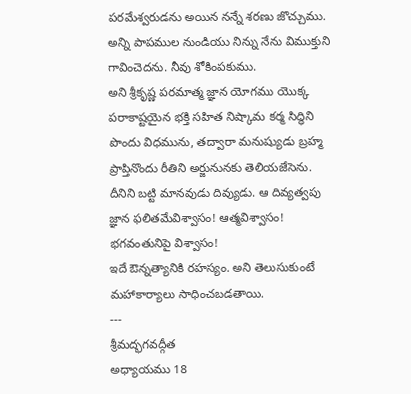పరమేశ్వరుడను అయిన నన్నే శరణు జొచ్చుము. అన్ని పాపముల నుండియు నిన్ను నేను విముక్తుని గావించెదను. నీవు శోకింపకుము.
అని శ్రీకృష్ణ పరమాత్మ జ్ఞాన యోగము యొక్క పరాకాష్టయైన భక్తి సహిత నిష్కామ కర్మ సిద్ధిని పొందు విధమును, తద్వారా మనుష్యుడు బ్రహ్మ ప్రాప్తినొందు రీతిని అర్జునునకు తెలియజేసెను.
దీనిని బట్టి మానవుడు దివ్యుడు. ఆ దివ్యత్వపు జ్ఞాన ఫలితమేవిశ్వాసం! ఆత్మవిశ్వాసం! భగవంతునిపై విశ్వాసం!
ఇదే ఔన్నత్యానికి రహస్యం. అని తెలుసుకుంటే మహాకార్యాలు సాధించబడతాయి.
---
శ్రీమద్భగవద్గీత
అధ్యాయము 18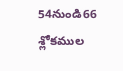54నుండి66 శ్లోకముల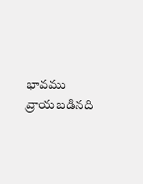భావము వ్రాయబడినది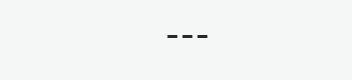---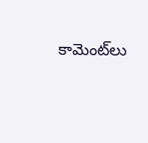కామెంట్‌లు